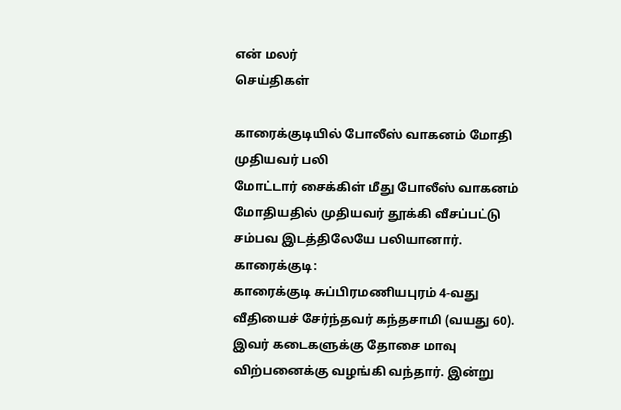என் மலர்
செய்திகள்

காரைக்குடியில் போலீஸ் வாகனம் மோதி முதியவர் பலி
மோட்டார் சைக்கிள் மீது போலீஸ் வாகனம் மோதியதில் முதியவர் தூக்கி வீசப்பட்டு சம்பவ இடத்திலேயே பலியானார்.
காரைக்குடி:
காரைக்குடி சுப்பிரமணியபுரம் 4-வது வீதியைச் சேர்ந்தவர் கந்தசாமி (வயது 60). இவர் கடைகளுக்கு தோசை மாவு விற்பனைக்கு வழங்கி வந்தார். இன்று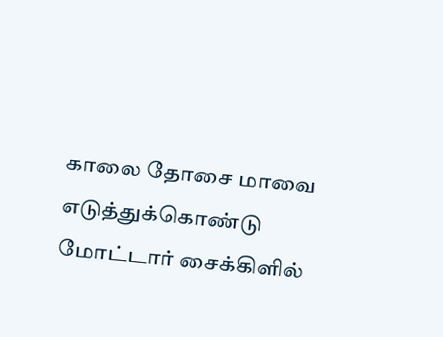காலை தோசை மாவை எடுத்துக்கொண்டு மோட்டார் சைக்கிளில்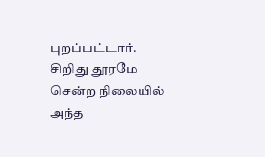புறப்பட்டார். சிறிது தூரமே சென்ற நிலையில் அந்த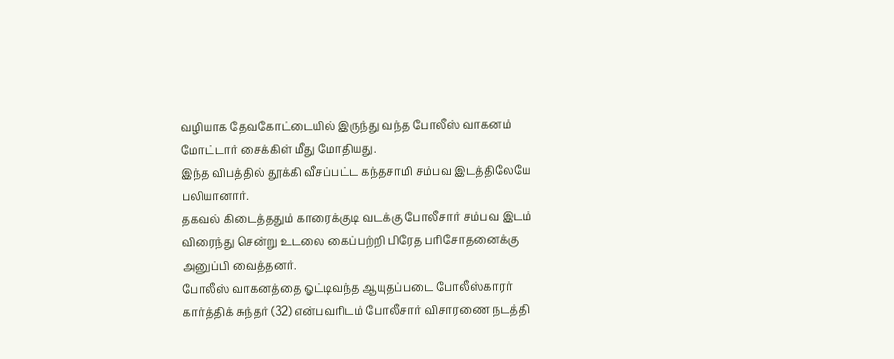வழியாக தேவகோட்டையில் இருந்து வந்த போலீஸ் வாகனம் மோட்டார் சைக்கிள் மீது மோதியது.
இந்த விபத்தில் தூக்கி வீசப்பட்ட கந்தசாமி சம்பவ இடத்திலேயே பலியானார்.
தகவல் கிடைத்ததும் காரைக்குடி வடக்கு போலீசார் சம்பவ இடம் விரைந்து சென்று உடலை கைப்பற்றி பிரேத பரிசோதனைக்கு அனுப்பி வைத்தனர்.
போலீஸ் வாகனத்தை ஓட்டிவந்த ஆயுதப்படை போலீஸ்காரர் கார்த்திக் சுந்தர் (32) என்பவரிடம் போலீசார் விசாரணை நடத்தி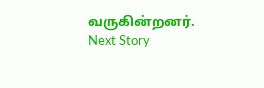வருகின்றனர்.
Next Story